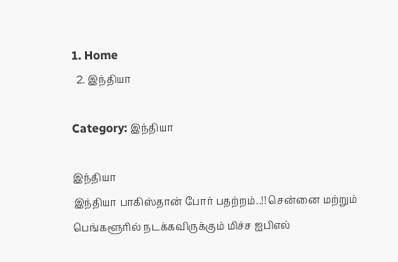1. Home
  2. இந்தியா

Category: இந்தியா

இந்தியா
இந்தியா பாகிஸ்தான் போர் பதற்றம்..!! சென்னை மற்றும் பெங்களூரில் நடக்கவிருக்கும் மிச்ச ஐபிஎல்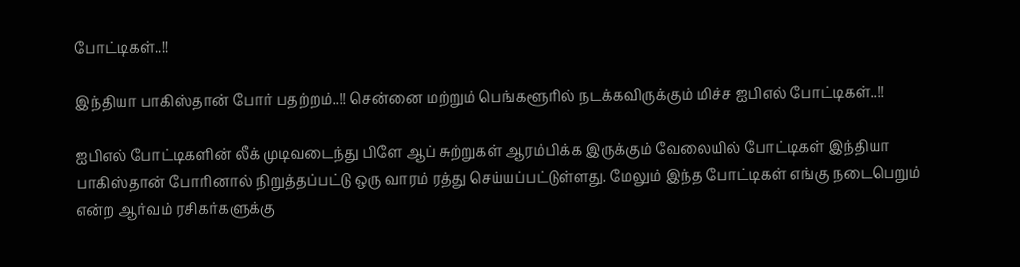போட்டிகள்..!!

இந்தியா பாகிஸ்தான் போர் பதற்றம்..!! சென்னை மற்றும் பெங்களூரில் நடக்கவிருக்கும் மிச்ச ஐபிஎல் போட்டிகள்..!!

ஐபிஎல் போட்டிகளின் லீக் முடிவடைந்து பிளே ஆப் சுற்றுகள் ஆரம்பிக்க இருக்கும் வேலையில் போட்டிகள் இந்தியா பாகிஸ்தான் போரினால் நிறுத்தப்பட்டு ஒரு வாரம் ரத்து செய்யப்பட்டுள்ளது. மேலும் இந்த போட்டிகள் எங்கு நடைபெறும் என்ற ஆர்வம் ரசிகர்களுக்கு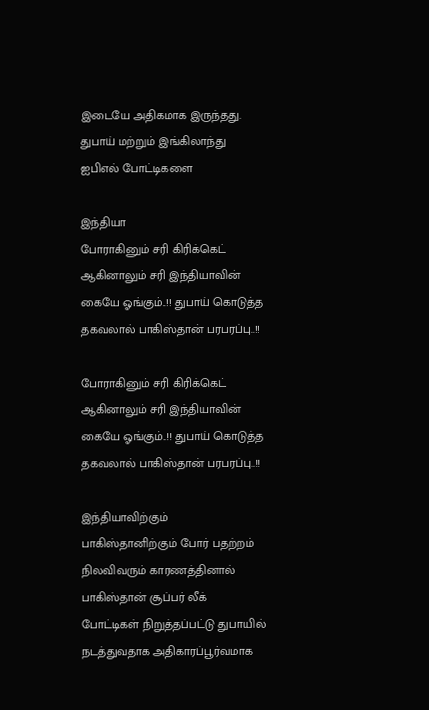இடையே அதிகமாக இருந்தது. துபாய் மற்றும் இங்கிலாந்து ஐபிஎல் போட்டிகளை

இந்தியா
போராகினும் சரி கிரிக்கெட் ஆகினாலும் சரி இந்தியாவின் கையே ஓங்கும்..!! துபாய் கொடுத்த தகவலால் பாகிஸ்தான் பரபரப்பு..!!

போராகினும் சரி கிரிக்கெட் ஆகினாலும் சரி இந்தியாவின் கையே ஓங்கும்..!! துபாய் கொடுத்த தகவலால் பாகிஸ்தான் பரபரப்பு..!!

இந்தியாவிற்கும் பாகிஸ்தானிற்கும் போர் பதற்றம் நிலவிவரும் காரணத்தினால் பாகிஸ்தான் சூப்பர் லீக் போட்டிகள் நிறுத்தப்பட்டு துபாயில் நடத்துவதாக அதிகாரப்பூர்வமாக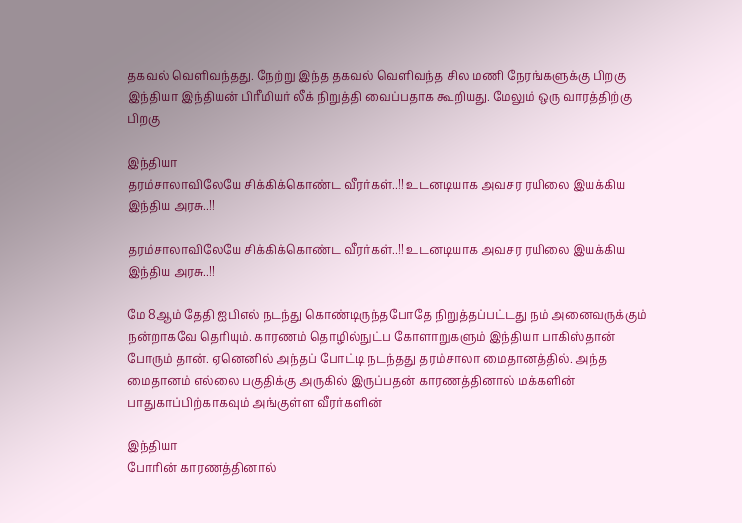தகவல் வெளிவந்தது. நேற்று இந்த தகவல் வெளிவந்த சில மணி நேரங்களுக்கு பிறகு இந்தியா இந்தியன் பிரீமியர் லீக் நிறுத்தி வைப்பதாக கூறியது. மேலும் ஒரு வாரத்திற்கு பிறகு

இந்தியா
தரம்சாலாவிலேயே சிக்கிக்கொண்ட வீரர்கள்..!! உடனடியாக அவசர ரயிலை இயக்கிய இந்திய அரசு..!!

தரம்சாலாவிலேயே சிக்கிக்கொண்ட வீரர்கள்..!! உடனடியாக அவசர ரயிலை இயக்கிய இந்திய அரசு..!!

மே 8ஆம் தேதி ஐபிஎல் நடந்து கொண்டிருந்தபோதே நிறுத்தப்பட்டது நம் அனைவருக்கும் நன்றாகவே தெரியும். காரணம் தொழில்நுட்ப கோளாறுகளும் இந்தியா பாகிஸ்தான் போரும் தான். ஏனெனில் அந்தப் போட்டி நடந்தது தரம்சாலா மைதானத்தில். அந்த மைதானம் எல்லை பகுதிக்கு அருகில் இருப்பதன் காரணத்தினால் மக்களின் பாதுகாப்பிற்காகவும் அங்குள்ள வீரர்களின்

இந்தியா
போரின் காரணத்தினால்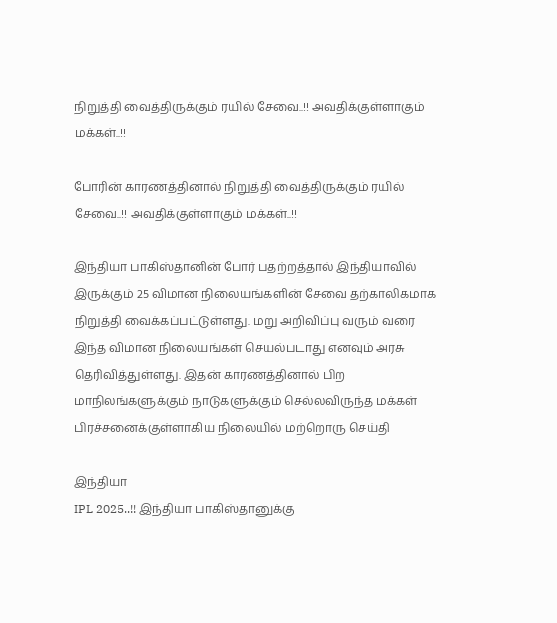நிறுத்தி வைத்திருக்கும் ரயில் சேவை..!! அவதிக்குள்ளாகும் மக்கள்..!!

போரின் காரணத்தினால் நிறுத்தி வைத்திருக்கும் ரயில் சேவை..!! அவதிக்குள்ளாகும் மக்கள்..!!

இந்தியா பாகிஸ்தானின் போர் பதற்றத்தால் இந்தியாவில் இருக்கும் 25 விமான நிலையங்களின் சேவை தற்காலிகமாக நிறுத்தி வைக்கப்பட்டுள்ளது. மறு அறிவிப்பு வரும் வரை இந்த விமான நிலையங்கள் செயல்படாது எனவும் அரசு தெரிவித்துள்ளது. இதன் காரணத்தினால் பிற மாநிலங்களுக்கும் நாடுகளுக்கும் செல்லவிருந்த மக்கள் பிரச்சனைக்குள்ளாகிய நிலையில் மற்றொரு செய்தி

இந்தியா
IPL 2025..!! இந்தியா பாகிஸ்தானுக்கு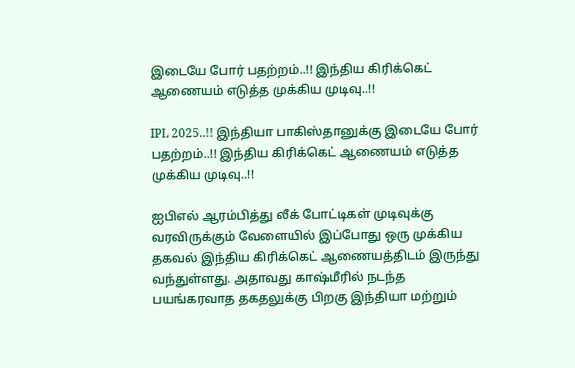இடையே போர் பதற்றம்..!! இந்திய கிரிக்கெட் ஆணையம் எடுத்த முக்கிய முடிவு..!!

IPL 2025..!! இந்தியா பாகிஸ்தானுக்கு இடையே போர் பதற்றம்..!! இந்திய கிரிக்கெட் ஆணையம் எடுத்த முக்கிய முடிவு..!!

ஐபிஎல் ஆரம்பித்து லீக் போட்டிகள் முடிவுக்கு வரவிருக்கும் வேளையில் இப்போது ஒரு முக்கிய தகவல் இந்திய கிரிக்கெட் ஆணையத்திடம் இருந்து வந்துள்ளது. அதாவது காஷ்மீரில் நடந்த பயங்கரவாத தகதலுக்கு பிறகு இந்தியா மற்றும்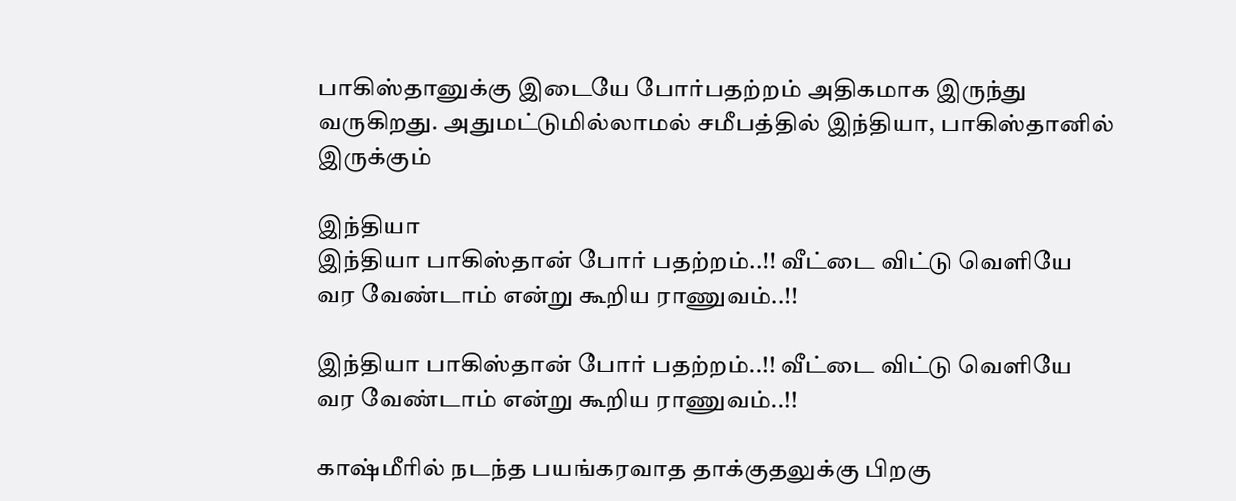பாகிஸ்தானுக்கு இடையே போர்பதற்றம் அதிகமாக இருந்து வருகிறது. அதுமட்டுமில்லாமல் சமீபத்தில் இந்தியா, பாகிஸ்தானில் இருக்கும்

இந்தியா
இந்தியா பாகிஸ்தான் போர் பதற்றம்..!! வீட்டை விட்டு வெளியே வர வேண்டாம் என்று கூறிய ராணுவம்..!!

இந்தியா பாகிஸ்தான் போர் பதற்றம்..!! வீட்டை விட்டு வெளியே வர வேண்டாம் என்று கூறிய ராணுவம்..!!

காஷ்மீரில் நடந்த பயங்கரவாத தாக்குதலுக்கு பிறகு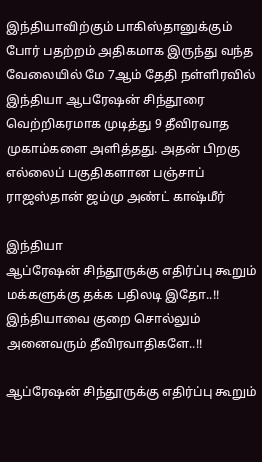இந்தியாவிற்கும் பாகிஸ்தானுக்கும் போர் பதற்றம் அதிகமாக இருந்து வந்த வேலையில் மே 7ஆம் தேதி நள்ளிரவில் இந்தியா ஆபரேஷன் சிந்தூரை வெற்றிகரமாக முடித்து 9 தீவிரவாத முகாம்களை அளித்தது. அதன் பிறகு எல்லைப் பகுதிகளான பஞ்சாப் ராஜஸ்தான் ஜம்மு அண்ட் காஷ்மீர்

இந்தியா
ஆப்ரேஷன் சிந்தூருக்கு எதிர்ப்பு கூறும் மக்களுக்கு தக்க பதிலடி இதோ..!! இந்தியாவை குறை சொல்லும் அனைவரும் தீவிரவாதிகளே..!!

ஆப்ரேஷன் சிந்தூருக்கு எதிர்ப்பு கூறும்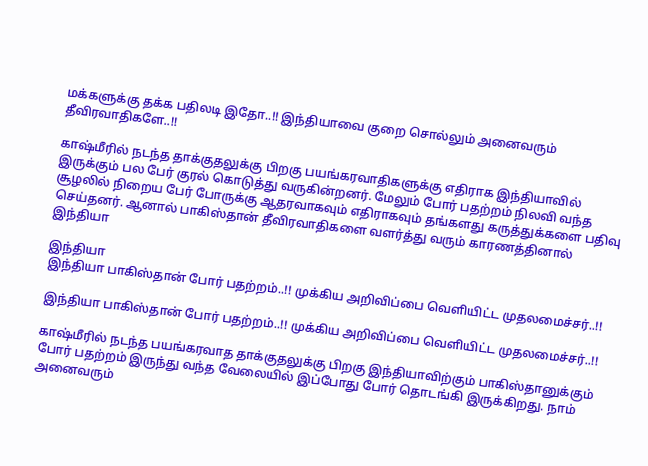மக்களுக்கு தக்க பதிலடி இதோ..!! இந்தியாவை குறை சொல்லும் அனைவரும் தீவிரவாதிகளே..!!

காஷ்மீரில் நடந்த தாக்குதலுக்கு பிறகு பயங்கரவாதிகளுக்கு எதிராக இந்தியாவில் இருக்கும் பல பேர் குரல் கொடுத்து வருகின்றனர். மேலும் போர் பதற்றம் நிலவி வந்த சூழலில் நிறைய பேர் போருக்கு ஆதரவாகவும் எதிராகவும் தங்களது கருத்துக்களை பதிவு செய்தனர். ஆனால் பாகிஸ்தான் தீவிரவாதிகளை வளர்த்து வரும் காரணத்தினால் இந்தியா

இந்தியா
இந்தியா பாகிஸ்தான் போர் பதற்றம்..!! முக்கிய அறிவிப்பை வெளியிட்ட முதலமைச்சர்..!!

இந்தியா பாகிஸ்தான் போர் பதற்றம்..!! முக்கிய அறிவிப்பை வெளியிட்ட முதலமைச்சர்..!!

காஷ்மீரில் நடந்த பயங்கரவாத தாக்குதலுக்கு பிறகு இந்தியாவிற்கும் பாகிஸ்தானுக்கும் போர் பதற்றம் இருந்து வந்த வேலையில் இப்போது போர் தொடங்கி இருக்கிறது. நாம் அனைவரும்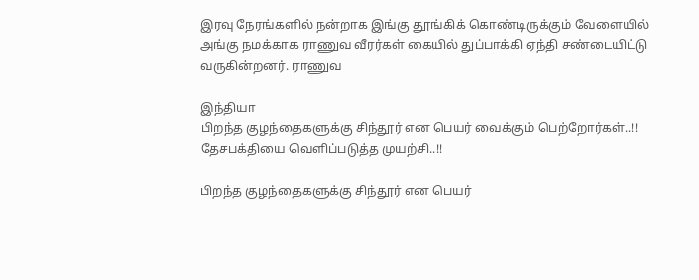இரவு நேரங்களில் நன்றாக இங்கு தூங்கிக் கொண்டிருக்கும் வேளையில் அங்கு நமக்காக ராணுவ வீரர்கள் கையில் துப்பாக்கி ஏந்தி சண்டையிட்டு வருகின்றனர். ராணுவ

இந்தியா
பிறந்த குழந்தைகளுக்கு சிந்தூர் என பெயர் வைக்கும் பெற்றோர்கள்..!! தேசபக்தியை வெளிப்படுத்த முயற்சி..!!

பிறந்த குழந்தைகளுக்கு சிந்தூர் என பெயர்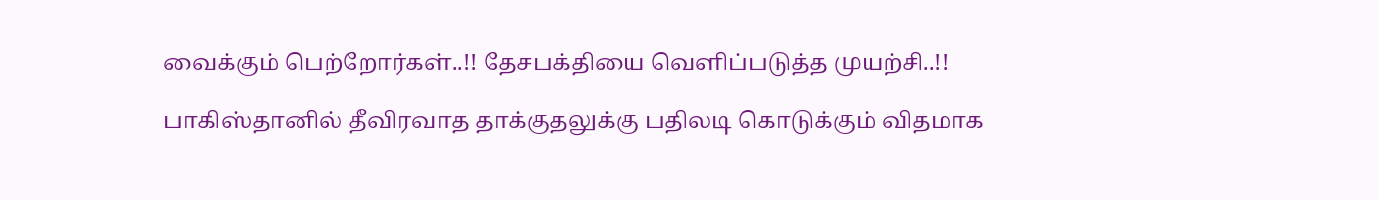வைக்கும் பெற்றோர்கள்..!! தேசபக்தியை வெளிப்படுத்த முயற்சி..!!

பாகிஸ்தானில் தீவிரவாத தாக்குதலுக்கு பதிலடி கொடுக்கும் விதமாக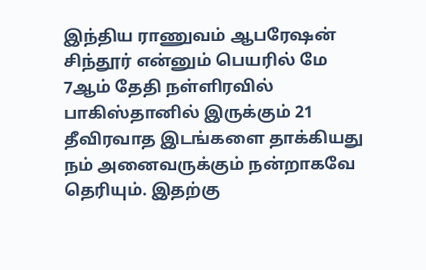இந்திய ராணுவம் ஆபரேஷன் சிந்தூர் என்னும் பெயரில் மே 7ஆம் தேதி நள்ளிரவில் பாகிஸ்தானில் இருக்கும் 21 தீவிரவாத இடங்களை தாக்கியது நம் அனைவருக்கும் நன்றாகவே தெரியும். இதற்கு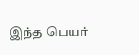இந்த பெயர்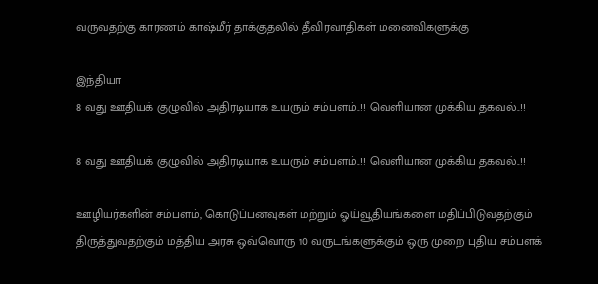வருவதற்கு காரணம் காஷ்மீர் தாக்குதலில் தீவிரவாதிகள் மனைவிகளுக்கு

இந்தியா
8 வது ஊதியக் குழுவில் அதிரடியாக உயரும் சம்பளம்..!! வெளியான முக்கிய தகவல்..!!

8 வது ஊதியக் குழுவில் அதிரடியாக உயரும் சம்பளம்..!! வெளியான முக்கிய தகவல்..!!

ஊழியர்களின் சம்பளம், கொடுப்பனவுகள் மற்றும் ஓய்வூதியங்களை மதிப்பிடுவதற்கும் திருத்துவதற்கும் மத்திய அரசு ஒவ்வொரு 10 வருடங்களுக்கும் ஒரு முறை புதிய சம்பளக்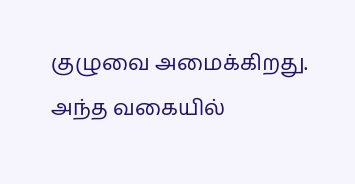குழுவை அமைக்கிறது. அந்த வகையில்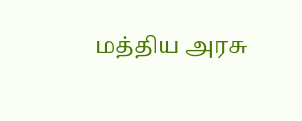மத்திய அரசு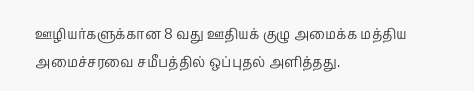ஊழியர்களுக்கான 8 வது ஊதியக் குழு அமைக்க மத்திய அமைச்சரவை சமீபத்தில் ஒப்புதல் அளித்தது.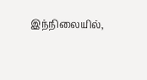இந்நிலையில்,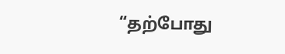“தற்போது